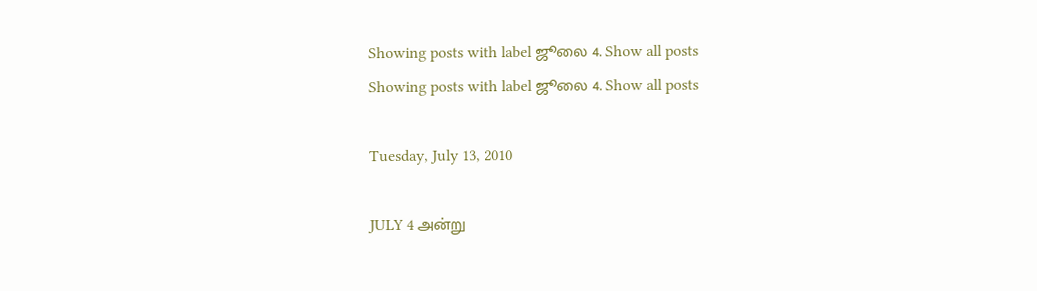Showing posts with label ஜூலை 4. Show all posts
Showing posts with label ஜூலை 4. Show all posts

Tuesday, July 13, 2010

JULY 4 அன்று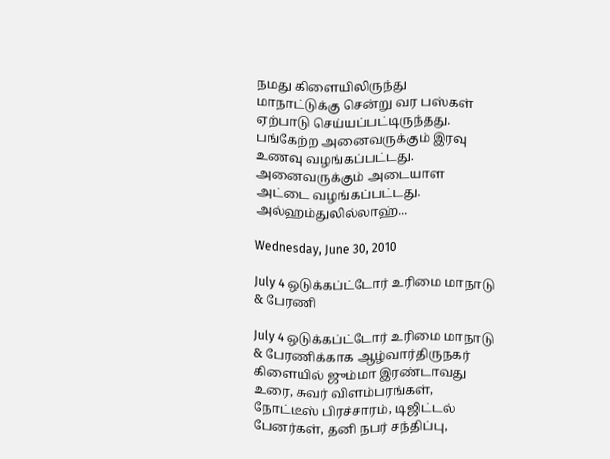நமது கிளையிலிருந்து
மாநாட்டுக்கு சென்று வர பஸ்கள் ஏற்பாடு செய்யப்பட்டிருந்தது.
பங்கேற்ற அனைவருக்கும் இரவு உணவு வழங்கப்பட்டது.
அனைவருக்கும் அடையாள அட்டை வழங்கப்பட்டது.
அல்ஹம்துலில்லாஹ்...

Wednesday, June 30, 2010

July 4 ஒடுக்கப்ட்டோர் உரிமை மாநாடு & பேரணி

July 4 ஒடுக்கப்ட்டோர் உரிமை மாநாடு & பேரணிக்காக ஆழ்வார்திருநகர் கிளையில் ஜும்மா இரண்டாவது உரை, சுவர் விளம்பரங்கள், நோட்டீஸ் பிரச்சாரம், டிஜிட்டல் பேனர்கள், தனி நபர் சந்திப்பு,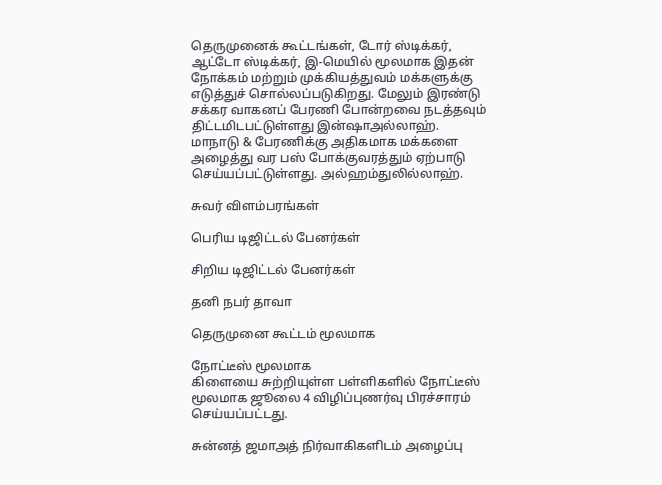தெருமுனைக் கூட்டங்கள், டோர் ஸ்டிக்கர், ஆட்டோ ஸ்டிக்கர், இ-மெயில் மூலமாக இதன் நோக்கம் மற்றும் முக்கியத்துவம் மக்களுக்கு எடுத்துச் சொல்லப்படுகிறது. மேலும் இரண்டு சக்கர வாகனப் பேரணி போன்றவை நடத்தவும் திட்டமிடபட்டுள்ளது இன்ஷாஅல்லாஹ். மாநாடு & பேரணிக்கு அதிகமாக மக்களை அழைத்து வர பஸ் போக்குவரத்தும் ஏற்பாடு செய்யப்பட்டுள்ளது. அல்ஹம்துலில்லாஹ்.

சுவர் விளம்பரங்கள்

பெரிய டிஜிட்டல் பேனர்கள்

சிறிய டிஜிட்டல் பேனர்கள்

தனி நபர் தாவா

தெருமுனை கூட்டம் மூலமாக

நோட்டீஸ் மூலமாக
கிளையை சுற்றியுள்ள பள்ளிகளில் நோட்டீஸ் மூலமாக ஜூலை 4 விழிப்புணர்வு பிரச்சாரம் செய்யப்பட்டது.

சுன்னத் ஜமாஅத் நிர்வாகிகளிடம் அழைப்பு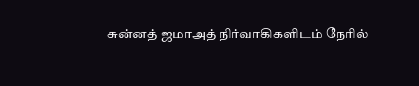சுன்னத் ஜமாஅத் நிர்வாகிகளிடம் நேரில்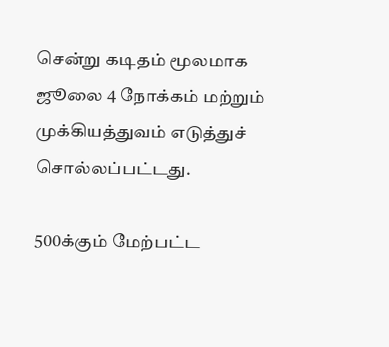சென்று கடிதம் மூலமாக ஜூலை 4 நோக்கம் மற்றும் முக்கியத்துவம் எடுத்துச் சொல்லப்பட்டது.

500க்கும் மேற்பட்ட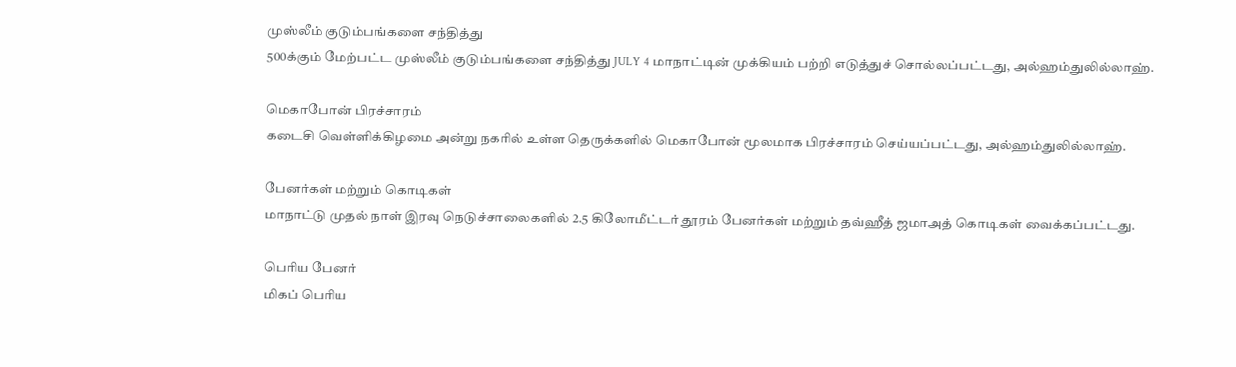முஸ்லீம் குடும்பங்களை சந்தித்து
500க்கும் மேற்பட்ட முஸ்லீம் குடும்பங்களை சந்தித்து JULY 4 மாநாட்டின் முக்கியம் பற்றி எடுத்துச் சொல்லப்பட்டது, அல்ஹம்துலில்லாஹ்.

மெகாபோன் பிரச்சாரம்
கடைசி வெள்ளிக்கிழமை அன்று நகரில் உள்ள தெருக்களில் மெகாபோன் மூலமாக பிரச்சாரம் செய்யப்பட்டது, அல்ஹம்துலில்லாஹ்.

பேனர்கள் மற்றும் கொடிகள்
மாநாட்டு முதல் நாள் இரவு நெடுச்சாலைகளில் 2.5 கிலோமீட்டர் தூரம் பேனர்கள் மற்றும் தவ்ஹீத் ஜமாஅத் கொடிகள் வைக்கப்பட்டது.

பெரிய பேனர்
மிகப் பெரிய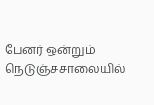பேனர் ஒன்றும் நெடுஞ்சசாலையில்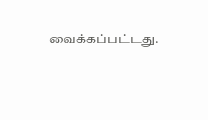வைக்கப்பட்டது.